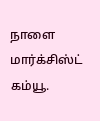நாளை மார்க்சிஸ்ட் கம்யூ.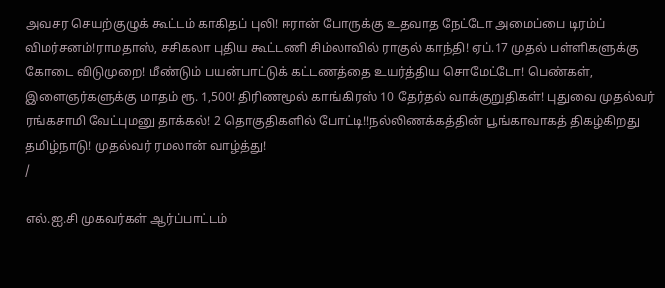அவசர செயற்குழுக் கூட்டம் காகிதப் புலி! ஈரான் போருக்கு உதவாத நேட்டோ அமைப்பை டிரம்ப் விமர்சனம்!ராமதாஸ், சசிகலா புதிய கூட்டணி சிம்லாவில் ராகுல் காந்தி! ஏப்.17 முதல் பள்ளிகளுக்கு கோடை விடுமுறை! மீண்டும் பயன்பாட்டுக் கட்டணத்தை உயர்த்திய சொமேட்டோ! பெண்கள், இளைஞர்களுக்கு மாதம் ரூ. 1,500! திரிணமூல் காங்கிரஸ் 10 தேர்தல் வாக்குறுதிகள்! புதுவை முதல்வர் ரங்கசாமி வேட்புமனு தாக்கல்! 2 தொகுதிகளில் போட்டி!!நல்லிணக்கத்தின் பூங்காவாகத் திகழ்கிறது தமிழ்நாடு! முதல்வர் ரமலான் வாழ்த்து!
/

எல்.ஐ.சி முகவர்கள் ஆர்ப்பாட்டம்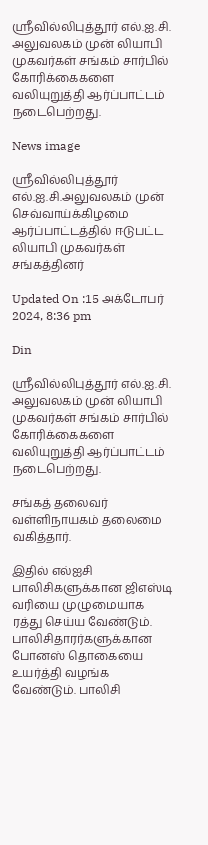ஸ்ரீவில்லிபுத்தூர் எல்.ஐ.சி. அலுவலகம் முன் லியாபி முகவர்கள் சங்கம் சார்பில் கோரிக்கைகளை வலியுறுத்தி ஆர்ப்பாட்டம் நடைபெற்றது.

News image

ஸ்ரீவில்லிபுத்தூர் எல்.ஐ.சி.அலுவலகம் முன் செவ்வாய்க்கிழமை ஆர்ப்பாட்டத்தில் ஈடுபட்ட லியாபி முகவர்கள் சங்கத்தினர்

Updated On :15 அக்டோபர் 2024, 8:36 pm

Din

ஸ்ரீவில்லிபுத்தூர் எல்.ஐ.சி. அலுவலகம் முன் லியாபி முகவர்கள் சங்கம் சார்பில் கோரிக்கைகளை வலியுறுத்தி ஆர்ப்பாட்டம் நடைபெற்றது.

சங்கத் தலைவர் வள்ளிநாயகம் தலைமை வகித்தார்.

இதில் எல்ஐசி பாலிசிகளுக்கான ஜிஎஸ்டி வரியை முழுமையாக ரத்து செய்ய வேண்டும். பாலிசிதாரர்களுக்கான போனஸ் தொகையை உயர்த்தி வழங்க வேண்டும். பாலிசி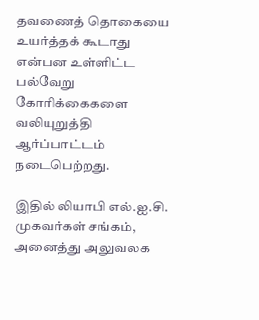தவணைத் தொகையை உயர்த்தக் கூடாது என்பன உள்ளிட்ட பல்வேறு கோரிக்கைகளை வலியுறுத்தி ஆர்ப்பாட்டம் நடைபெற்றது.

இதில் லியாபி எல்.ஐ.சி. முகவர்கள் சங்கம், அனைத்து அலுவலக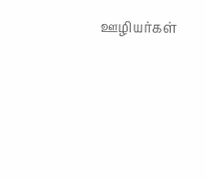ஊழியர்கள்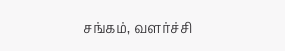சங்கம், வளர்ச்சி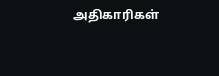அதிகாரிகள்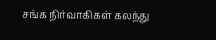சங்க நிர்வாகிகள் கலந்து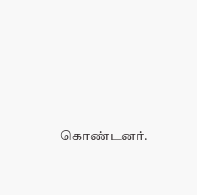கொண்டனர்.